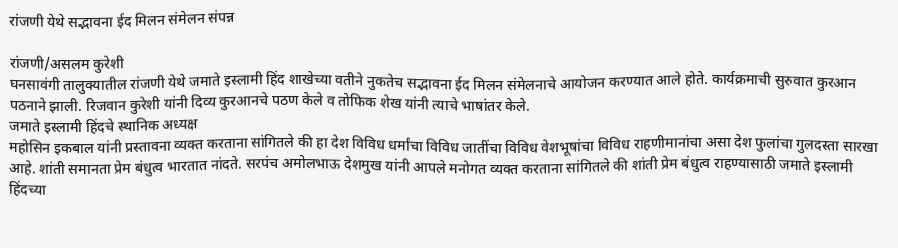रांजणी येथे सद्भावना ईद मिलन संमेलन संपन्न

रांजणी/असलम कुरेशी
घनसावंगी तालुक्यातील रांजणी येथे जमाते इस्लामी हिंद शाखेच्या वतीने नुकतेच सद्भावना ईद मिलन संमेलनाचे आयोजन करण्यात आले होते. कार्यक्रमाची सुरुवात कुरआन पठनाने झाली. रिजवान कुरेशी यांनी दिव्य कुरआनचे पठण केले व तोफिक शेख यांनी त्याचे भाषांतर केले.
जमाते इस्लामी हिंदचे स्थानिक अध्यक्ष
महोसिन इकबाल यांनी प्रस्तावना व्यक्त करताना सांगितले की हा देश विविध धर्मांचा विविध जातींचा विविध वेशभूषांचा विविध राहणीमानांचा असा देश फुलांचा गुलदस्ता सारखा आहे. शांती समानता प्रेम बंधुत्व भारतात नांदते. सरपंच अमोलभाऊ देशमुख यांनी आपले मनोगत व्यक्त करताना सांगितले की शांती प्रेम बंधुत्व राहण्यासाठी जमाते इस्लामी हिंदच्या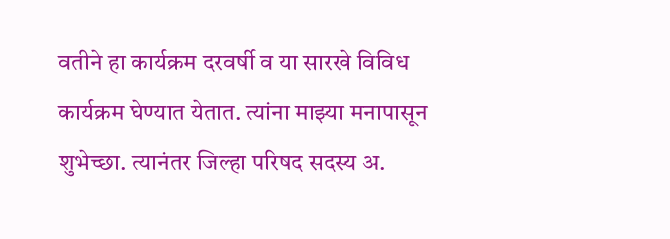वतीने हा कार्यक्रम दरवर्षी व या सारखे विविध कार्यक्रम घेण्यात येतात. त्यांना माझ्या मनापासून शुभेच्छा. त्यानंतर जिल्हा परिषद सदस्य अ.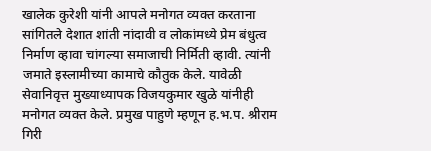खालेक कुरेशी यांनी आपले मनोगत व्यक्त करताना सांगितले देशात शांती नांदावी व लोकांमध्ये प्रेम बंधुत्व निर्माण व्हावा चांगल्या समाजाची निर्मिती व्हावी. त्यांनी जमाते इस्लामीच्या कामाचे कौतुक केले. यावेळी सेवानिवृत्त मुख्याध्यापक विजयकुमार खुळे यांनीही मनोगत व्यक्त केले. प्रमुख पाहुणे म्हणून ह.भ.प. श्रीराम गिरी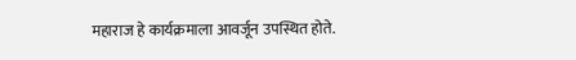महाराज हे कार्यक्रमाला आवर्जून उपस्थित होते.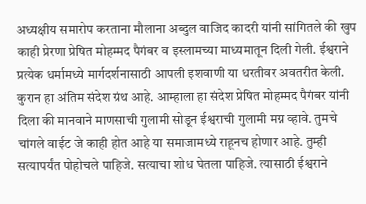अध्यक्षीय समारोप करताना मौलाना अब्दुल वाजिद कादरी यांनी सांगितले की खुप काही प्रेरणा प्रेषित मोहम्मद पैगंबर व इस्लामच्या माध्यमातून दिली गेली. ईश्वराने प्रत्येक धर्मामध्ये मार्गदर्शनासाठी आपली इशवाणी या धरतीवर अवतरीत केली.
कुरान हा अंतिम संदेश ग्रंथ आहे. आम्हाला हा संदेश प्रेषित मोहम्मद पैगंबर यांनी दिला की मानवाने माणसाची गुलामी सोडून ईश्वराची गुलामी मग्न व्हावे. तुमचे चांगले वाईट जे काही होत आहे या समाजामध्ये राहूनच होणार आहे. तुम्ही सत्यापर्यंत पोहोचले पाहिजे. सत्याचा शोध घेतला पाहिजे. त्यासाठी ईश्वराने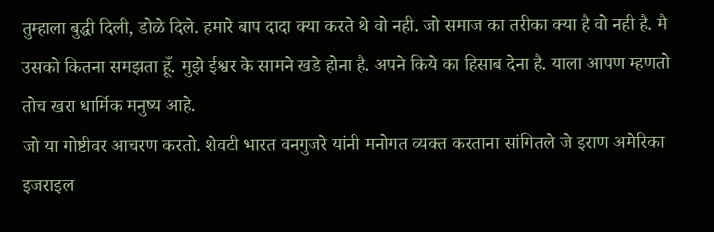तुम्हाला बुद्धी दिली, डोळे दिले. हमारे बाप दादा क्या करते थे वो नही. जो समाज का तरीका क्या है वो नही है. मै उसको कितना समझता हूँ. मुझे ईश्वर के सामने खडे होना है. अपने किये का हिसाब देना है. याला आपण म्हणतो तोच खरा धार्मिक मनुष्य आहे.
जो या गोष्टीवर आचरण करतो. शेवटी भारत वनगुजरे यांनी मनोगत व्यक्त करताना सांगितले जे इराण अमेरिका इजराइल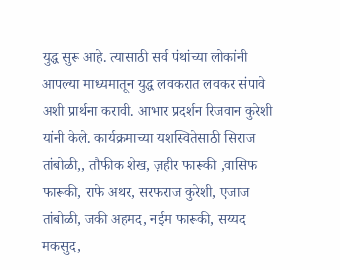युद्ध सुरू आहे. त्यासाठी सर्व पंथांच्या लोकांनी आपल्या माध्यमातून युद्ध लवकरात लवकर संपावे अशी प्रार्थना करावी. आभार प्रदर्शन रिजवान कुरेशी यांनी केले. कार्यक्रमाच्या यशस्वितेसाठी सिराज तांबोळी,, तौफीक शेख, ज़हीर फारूकी ,वासिफ फारूकी, राफे अथर, सरफराज कुरेशी, एजाज तांबोळी, जकी अहमद, नईम फारूकी, सय्यद मकसुद,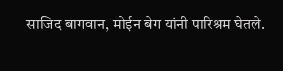साजिद बागवान, मोईन बेग यांनी पारिश्रम घेतले.